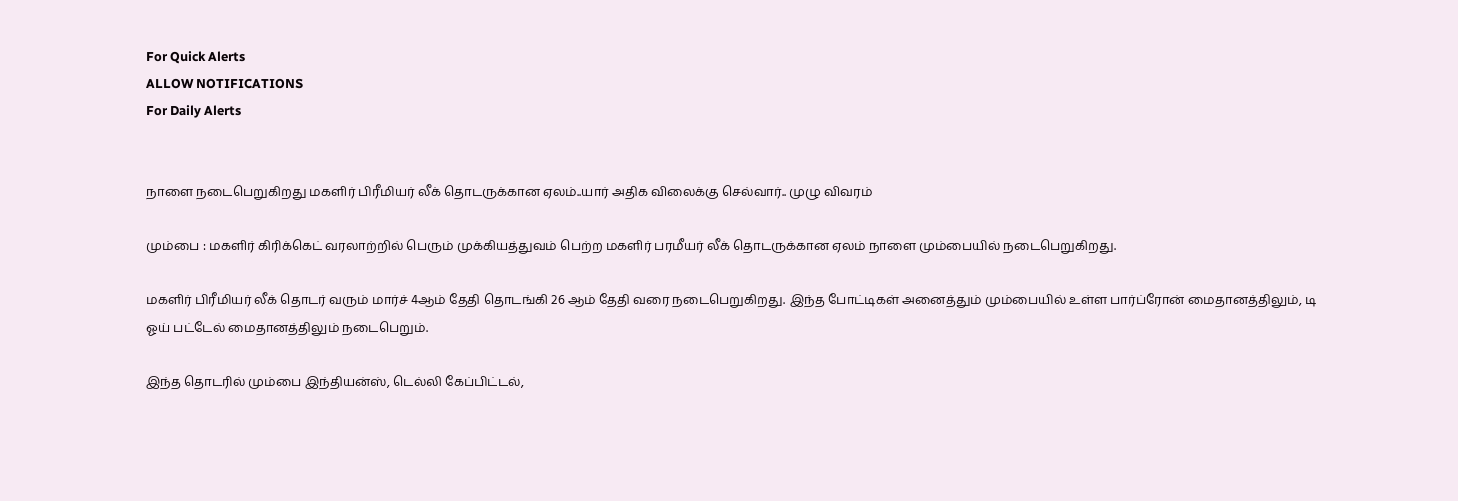For Quick Alerts
ALLOW NOTIFICATIONS
For Daily Alerts


நாளை நடைபெறுகிறது மகளிர் பிரீமியர் லீக் தொடருக்கான ஏலம்..யார் அதிக விலைக்கு செல்வார்.. முழு விவரம்

மும்பை : மகளிர் கிரிக்கெட் வரலாற்றில் பெரும் முக்கியத்துவம் பெற்ற மகளிர் பரமீயர் லீக் தொடருக்கான ஏலம் நாளை மும்பையில் நடைபெறுகிறது.

மகளிர் பிரீமியர் லீக் தொடர் வரும் மார்ச் 4ஆம் தேதி தொடங்கி 26 ஆம் தேதி வரை நடைபெறுகிறது. இந்த போட்டிகள் அனைத்தும் மும்பையில் உள்ள பார்ப்ரோன் மைதானத்திலும், டி ஓய் பட்டேல் மைதானத்திலும் நடைபெறும்.

இந்த தொடரில் மும்பை இந்தியன்ஸ், டெல்லி கேப்பிட்டல்,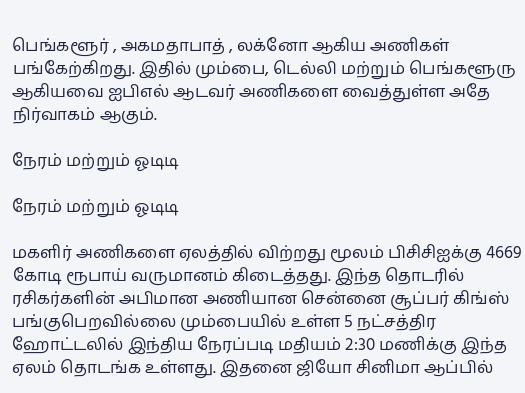பெங்களூர் , அகமதாபாத் , லக்னோ ஆகிய அணிகள் பங்கேற்கிறது. இதில் மும்பை, டெல்லி மற்றும் பெங்களூரு ஆகியவை ஐபிஎல் ஆடவர் அணிகளை வைத்துள்ள அதே நிர்வாகம் ஆகும்.

நேரம் மற்றும் ஓடிடி

நேரம் மற்றும் ஓடிடி

மகளிர் அணிகளை ஏலத்தில் விற்றது மூலம் பிசிசிஐக்கு 4669 கோடி ரூபாய் வருமானம் கிடைத்தது. இந்த தொடரில் ரசிகர்களின் அபிமான அணியான சென்னை சூப்பர் கிங்ஸ் பங்குபெறவில்லை மும்பையில் உள்ள 5 நட்சத்திர ஹோட்டலில் இந்திய நேரப்படி மதியம் 2:30 மணிக்கு இந்த ஏலம் தொடங்க உள்ளது. இதனை ஜியோ சினிமா ஆப்பில்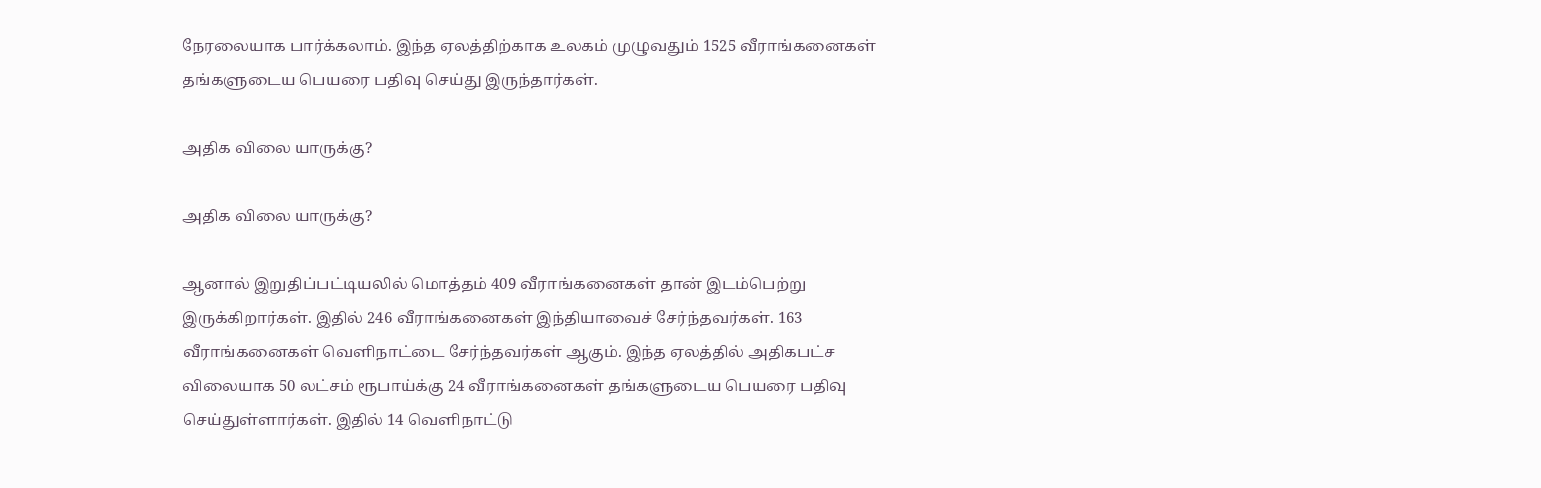நேரலையாக பார்க்கலாம். இந்த ஏலத்திற்காக உலகம் முழுவதும் 1525 வீராங்கனைகள் தங்களுடைய பெயரை பதிவு செய்து இருந்தார்கள்.

அதிக விலை யாருக்கு?

அதிக விலை யாருக்கு?

ஆனால் இறுதிப்பட்டியலில் மொத்தம் 409 வீராங்கனைகள் தான் இடம்பெற்று இருக்கிறார்கள். இதில் 246 வீராங்கனைகள் இந்தியாவைச் சேர்ந்தவர்கள். 163 வீராங்கனைகள் வெளிநாட்டை சேர்ந்தவர்கள் ஆகும். இந்த ஏலத்தில் அதிகபட்ச விலையாக 50 லட்சம் ரூபாய்க்கு 24 வீராங்கனைகள் தங்களுடைய பெயரை பதிவு செய்துள்ளார்கள். இதில் 14 வெளிநாட்டு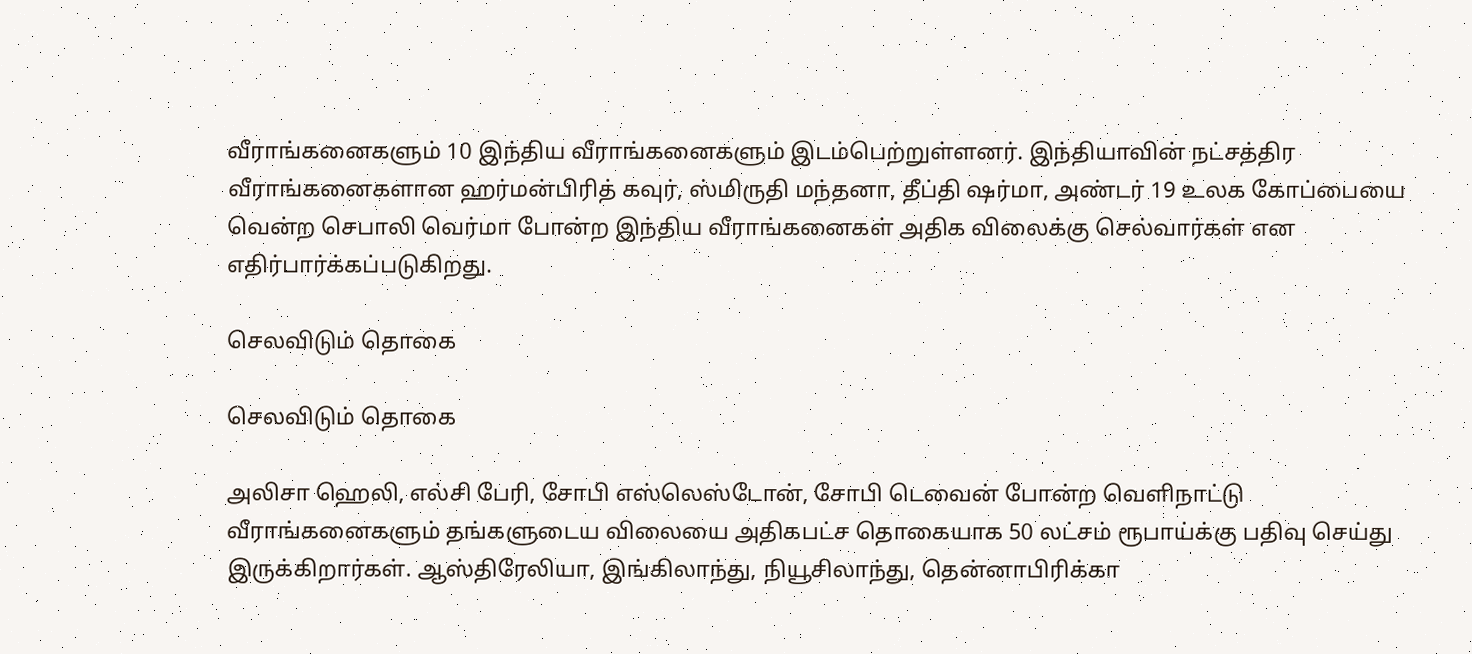வீராங்கனைகளும் 10 இந்திய வீராங்கனைகளும் இடம்பெற்றுள்ளனர். இந்தியாவின் நட்சத்திர வீராங்கனைகளான ஹர்மன்பிரித் கவுர், ஸ்மிருதி மந்தனா, தீப்தி ஷர்மா, அண்டர் 19 உலக கோப்பையை வென்ற செபாலி வெர்மா போன்ற இந்திய வீராங்கனைகள் அதிக விலைக்கு செல்வார்கள் என எதிர்பார்க்கப்படுகிறது.

செலவிடும் தொகை

செலவிடும் தொகை

அலிசா ஹெலி, எல்சி பேரி, சோபி எஸ்லெஸ்டோன், சோபி டெவைன் போன்ற வெளிநாட்டு வீராங்கனைகளும் தங்களுடைய விலையை அதிகபட்ச தொகையாக 50 லட்சம் ரூபாய்க்கு பதிவு செய்து இருக்கிறார்கள். ஆஸ்திரேலியா, இங்கிலாந்து, நியூசிலாந்து, தென்னாபிரிக்கா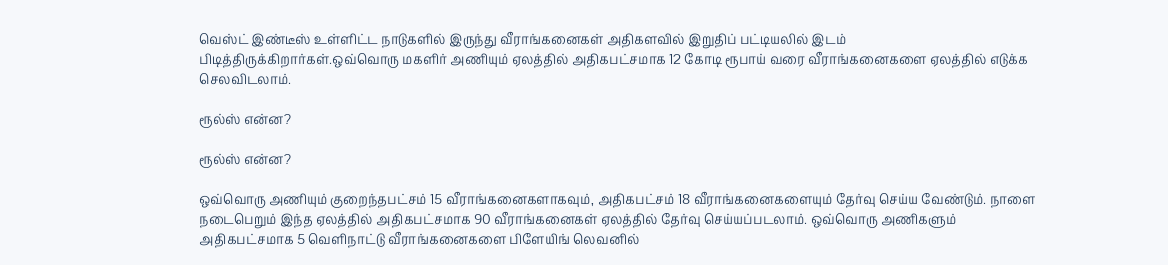வெஸ்ட் இண்டீஸ் உள்ளிட்ட நாடுகளில் இருந்து வீராங்கனைகள் அதிகளவில் இறுதிப் பட்டியலில் இடம் பிடித்திருக்கிறார்கள்.ஒவ்வொரு மகளிர் அணியும் ஏலத்தில் அதிகபட்சமாக 12 கோடி ரூபாய் வரை வீராங்கனைகளை ஏலத்தில் எடுக்க செலவிடலாம்.

ரூல்ஸ் என்ன?

ரூல்ஸ் என்ன?

ஒவ்வொரு அணியும் குறைந்தபட்சம் 15 வீராங்கனைகளாகவும், அதிகபட்சம் 18 வீராங்கனைகளையும் தேர்வு செய்ய வேண்டும். நாளை நடைபெறும் இந்த ஏலத்தில் அதிகபட்சமாக 90 வீராங்கனைகள் ஏலத்தில் தேர்வு செய்யப்படலாம். ஒவ்வொரு அணிகளும் அதிகபட்சமாக 5 வெளிநாட்டு வீராங்கனைகளை பிளேயிங் லெவனில்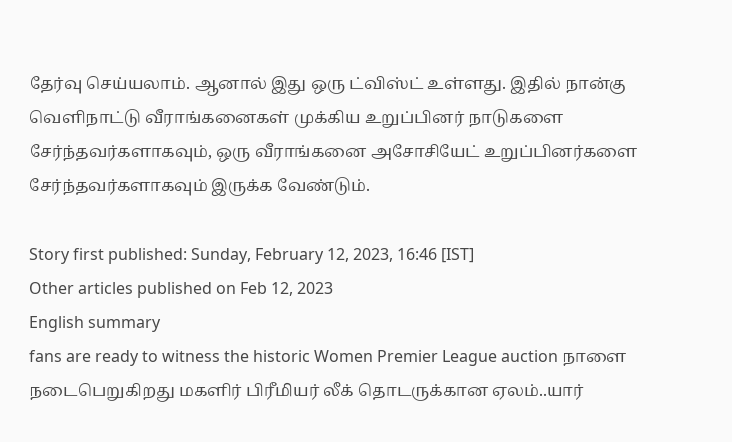தேர்வு செய்யலாம். ஆனால் இது ஒரு ட்விஸ்ட் உள்ளது. இதில் நான்கு வெளிநாட்டு வீராங்கனைகள் முக்கிய உறுப்பினர் நாடுகளை சேர்ந்தவர்களாகவும், ஒரு வீராங்கனை அசோசியேட் உறுப்பினர்களை சேர்ந்தவர்களாகவும் இருக்க வேண்டும்.

Story first published: Sunday, February 12, 2023, 16:46 [IST]
Other articles published on Feb 12, 2023
English summary
fans are ready to witness the historic Women Premier League auction நாளை நடைபெறுகிறது மகளிர் பிரீமியர் லீக் தொடருக்கான ஏலம்..யார்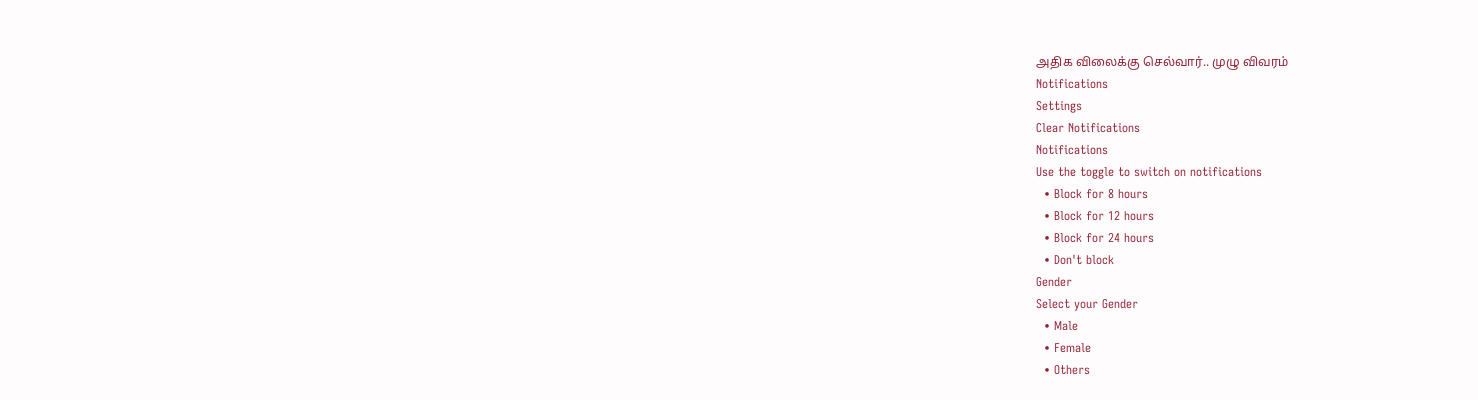அதிக விலைக்கு செல்வார்.. முழு விவரம்
Notifications
Settings
Clear Notifications
Notifications
Use the toggle to switch on notifications
  • Block for 8 hours
  • Block for 12 hours
  • Block for 24 hours
  • Don't block
Gender
Select your Gender
  • Male
  • Female
  • Others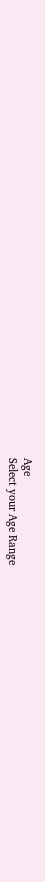Age
Select your Age Range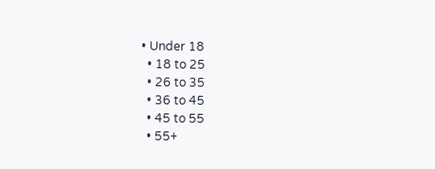• Under 18
  • 18 to 25
  • 26 to 35
  • 36 to 45
  • 45 to 55
  • 55+